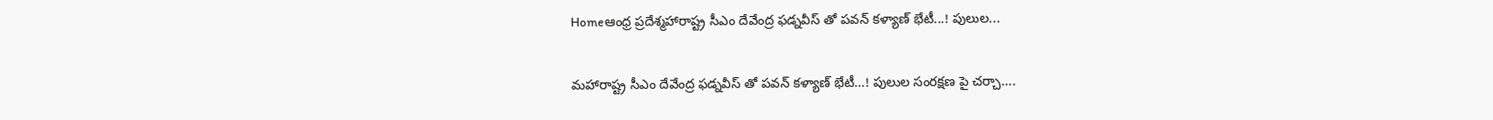Homeఆంధ్ర ప్రదేశ్మహారాష్ట్ర సీఎం దేవేంద్ర ఫడ్నవీస్ తో పవన్ కళ్యాణ్ భేటీ...! పులుల...

మహారాష్ట్ర సీఎం దేవేంద్ర ఫడ్నవీస్ తో పవన్ కళ్యాణ్ భేటీ…! పులుల సంర‌క్ష‌ణ పై చ‌ర్చా….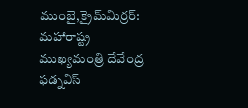ముంబై,క్రైమ్‌మిర్ర‌ర్‌: మ‌హారాష్ట్ర ముఖ్యమంత్రి దేవేంద్ర ఫడ్నవిస్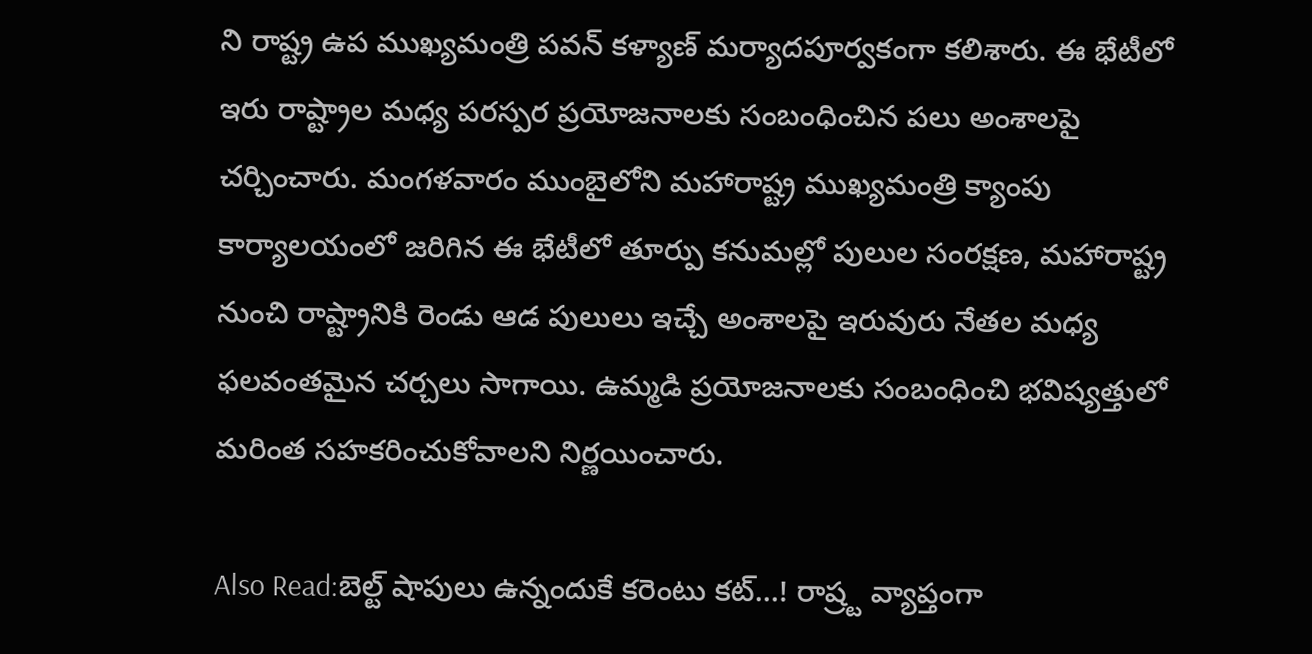ని రాష్ట్ర ఉప ముఖ్యమంత్రి పవన్ కళ్యాణ్ మర్యాదపూర్వకంగా కలిశారు. ఈ భేటీలో ఇరు రాష్ట్రాల మధ్య పరస్పర ప్రయోజనాలకు సంబంధించిన పలు అంశాలపై చర్చించారు. మంగళవారం ముంబైలోని మహారాష్ట్ర ముఖ్యమంత్రి క్యాంపు కార్యాలయంలో జరిగిన ఈ భేటీలో తూర్పు కనుమల్లో పులుల సంరక్షణ, మహారాష్ట్ర నుంచి రాష్ట్రానికి రెండు ఆడ పులులు ఇచ్చే అంశాలపై ఇరువురు నేతల మధ్య ఫలవంతమైన చర్చలు సాగాయి. ఉమ్మడి ప్రయోజనాలకు సంబంధించి భవిష్యత్తులో మరింత సహకరించుకోవాలని నిర్ణయించారు.

Also Read:బెల్ట్ షాపులు ఉన్నందుకే క‌రెంటు కట్‌…! రాష్ర్ట వ్యాప్తంగా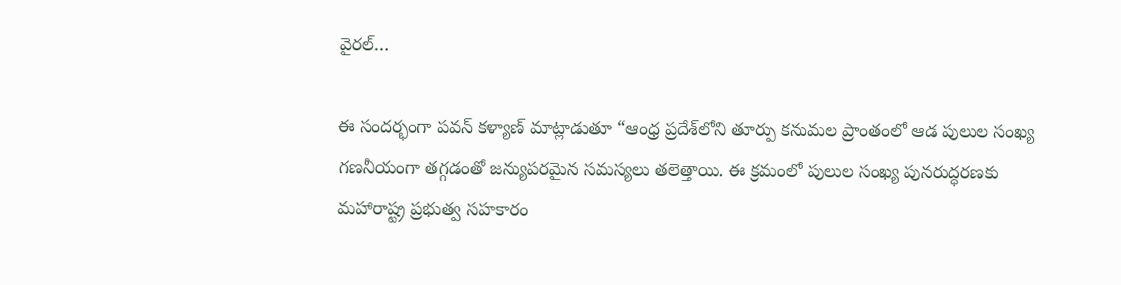వైర‌ల్‌…

ఈ సందర్భంగా పవన్ కళ్యాణ్ మాట్లాడుతూ “ఆంధ్ర ప్రదేశ్‌లోని తూర్పు కనుమల ప్రాంతంలో ఆడ పులుల సంఖ్య గణనీయంగా తగ్గడంతో జన్యుపరమైన సమస్యలు తలెత్తాయి. ఈ క్రమంలో పులుల సంఖ్య పునరుద్ధరణకు మహారాష్ట్ర ప్రభుత్వ సహకారం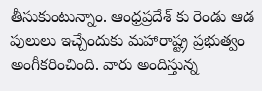తీసుకుంటున్నాం. ఆంధ్రప్రదేశ్ కు రెండు ఆడ పులులు ఇచ్చేందుకు మహారాష్ట్ర ప్రభుత్వం అంగీకరించింది. వారు అందిస్తున్న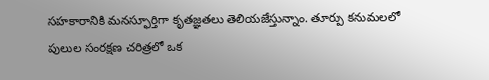సహకారానికి మనస్ఫూర్తిగా కృతజ్ఞతలు తెలియజేస్తున్నాం. తూర్పు కనుమలలో పులుల సంరక్షణ చరిత్రలో ఒక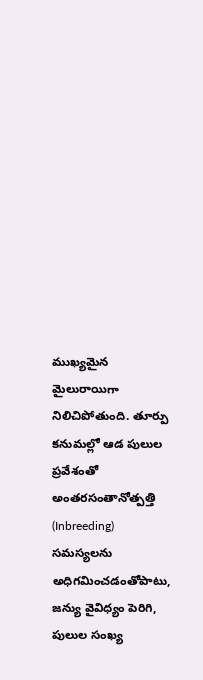ముఖ్యమైన మైలురాయిగా నిలిచిపోతుంది. తూర్పు కనుమల్లో ఆడ పులుల ప్రవేశంతో అంతరసంతానోత్పత్తి (Inbreeding) సమస్యలను అధిగమించడంతోపాటు, జన్యు వైవిధ్యం పెరిగి, పులుల సంఖ్య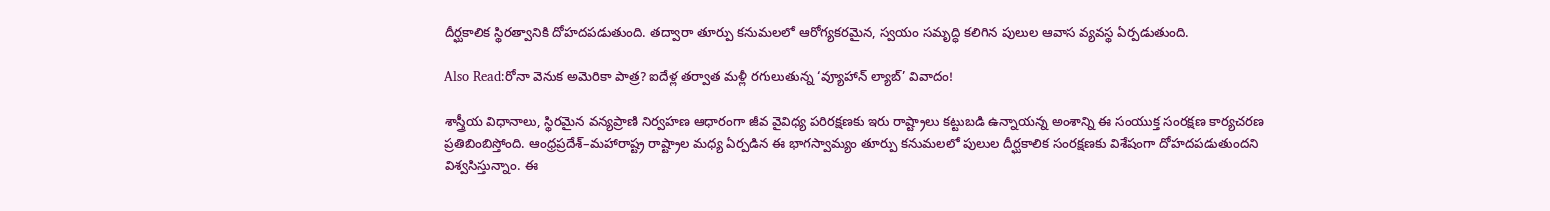దీర్ఘకాలిక స్థిరత్వానికి దోహదపడుతుంది. తద్వారా తూర్పు కనుమలలో ఆరోగ్యకరమైన, స్వయం సమృద్ధి కలిగిన పులుల ఆవాస వ్యవస్థ ఏర్పడుతుంది.

Also Read:రోనా వెనుక అమెరికా పాత్ర? ఐదేళ్ల తర్వాత మళ్లీ రగులుతున్న ‘వ్యూహాన్ ల్యాబ్’ వివాదం!

శాస్త్రీయ విధానాలు, స్థిరమైన వన్యప్రాణి నిర్వహణ ఆధారంగా జీవ వైవిధ్య పరిరక్షణకు ఇరు రాష్ట్రాలు కట్టుబడి ఉన్నాయన్న అంశాన్ని ఈ సంయుక్త సంరక్షణ కార్యచరణ ప్రతిబింబిస్తోంది. ఆంధ్రప్రదేశ్–మహారాష్ట్ర రాష్ట్రాల మధ్య ఏర్పడిన ఈ భాగస్వామ్యం తూర్పు కనుమలలో పులుల దీర్ఘకాలిక సంరక్షణకు విశేషంగా దోహదపడుతుందని విశ్వసిస్తున్నాం. ఈ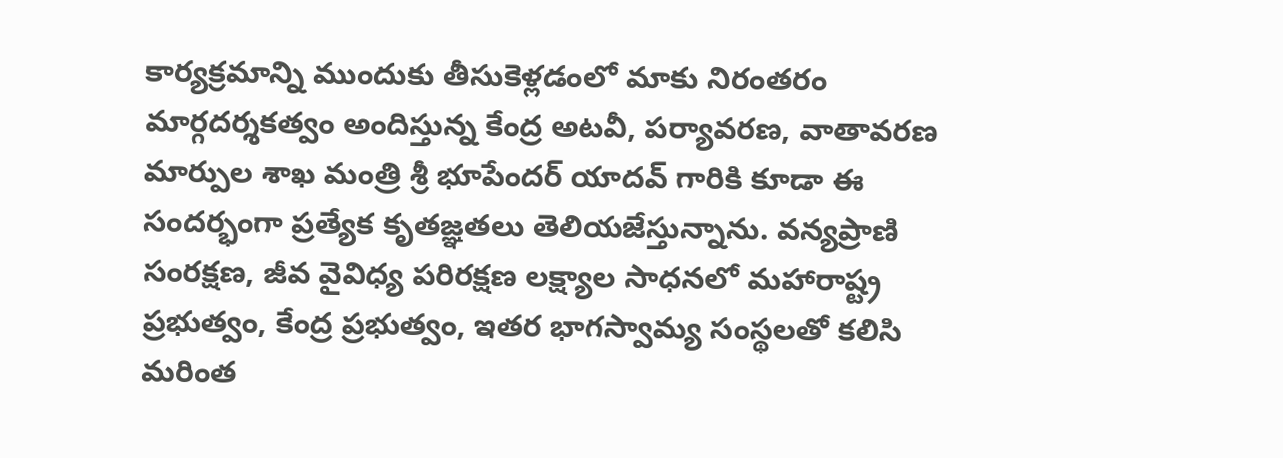కార్యక్రమాన్ని ముందుకు తీసుకెళ్లడంలో మాకు నిరంతరం మార్గదర్శకత్వం అందిస్తున్న కేంద్ర అటవీ, పర్యావరణ, వాతావరణ మార్పుల శాఖ మంత్రి శ్రీ భూపేందర్ యాదవ్ గారికి కూడా ఈ సందర్భంగా ప్రత్యేక కృతజ్ఞతలు తెలియజేస్తున్నాను. వన్యప్రాణి సంరక్షణ, జీవ వైవిధ్య పరిరక్షణ లక్ష్యాల సాధనలో మహారాష్ట్ర ప్రభుత్వం, కేంద్ర ప్రభుత్వం, ఇతర భాగస్వామ్య సంస్థలతో కలిసి మరింత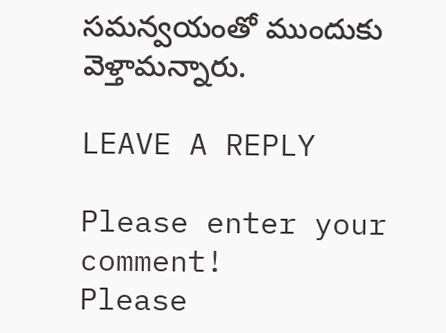సమన్వయంతో ముందుకు వెళ్తామన్నారు.

LEAVE A REPLY

Please enter your comment!
Please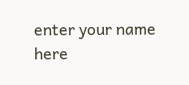enter your name here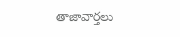తాజావార్తలు